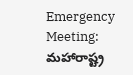Emergency Meeting: మహారాష్ట్ర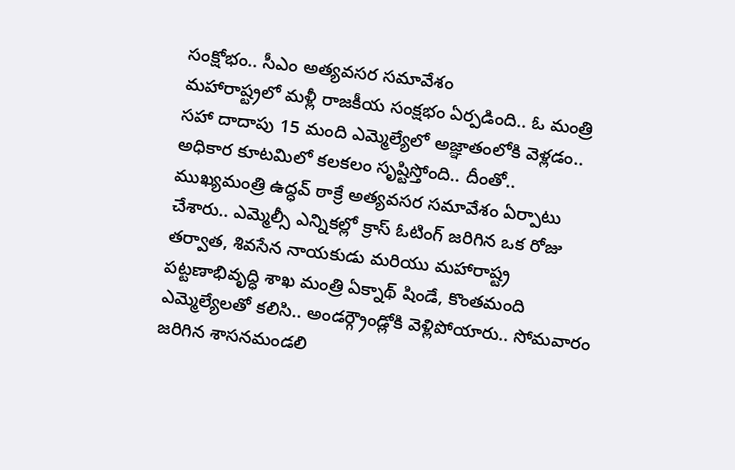సంక్షోభం.. సీఎం అత్యవసర సమావేశం
మహారాష్ట్రలో మళ్లీ రాజకీయ సంక్షభం ఏర్పడింది.. ఓ మంత్రి సహా దాదాపు 15 మంది ఎమ్మెల్యేలో అజ్ఞాతంలోకి వెళ్లడం.. అధికార కూటమిలో కలకలం సృష్టిస్తోంది.. దీంతో.. ముఖ్యమంత్రి ఉద్ధవ్ ఠాక్రే అత్యవసర సమావేశం ఏర్పాటు చేశారు.. ఎమ్మెల్సీ ఎన్నికల్లో క్రాస్ ఓటింగ్ జరిగిన ఒక రోజు తర్వాత, శివసేన నాయకుడు మరియు మహారాష్ట్ర పట్టణాభివృద్ధి శాఖ మంత్రి ఏక్నాథ్ షిండే, కొంతమంది ఎమ్మెల్యేలతో కలిసి.. అండర్గ్రౌండ్లోకి వెళ్లిపోయారు.. సోమవారం జరిగిన శాసనమండలి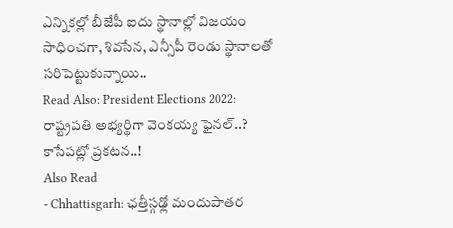ఎన్నికల్లో బీజేపీ ఐదు స్థానాల్లో విజయం సాధించగా, శివసేన, ఎన్సీపీ రెండు స్థానాలతో సరిపెట్టుకున్నాయి..
Read Also: President Elections 2022: రాష్ట్రపతి అభ్యర్థిగా వెంకయ్య ఫైనల్..? కాసేపట్లో ప్రకటన..!
Also Read
- Chhattisgarh: ఛత్తీస్గఢ్లో మందుపాతర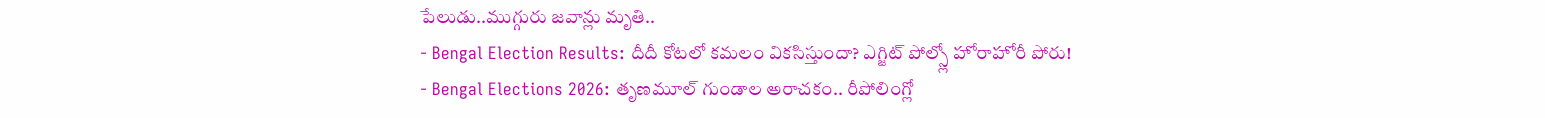పేలుడు..ముగ్గురు జవాన్లు మృతి..
- Bengal Election Results: దీదీ కోటలో కమలం వికసిస్తుందా? ఎగ్జిట్ పోల్స్లో హోరాహోరీ పోరు!
- Bengal Elections 2026: తృణమూల్ గుండాల అరాచకం.. రీపోలింగ్లో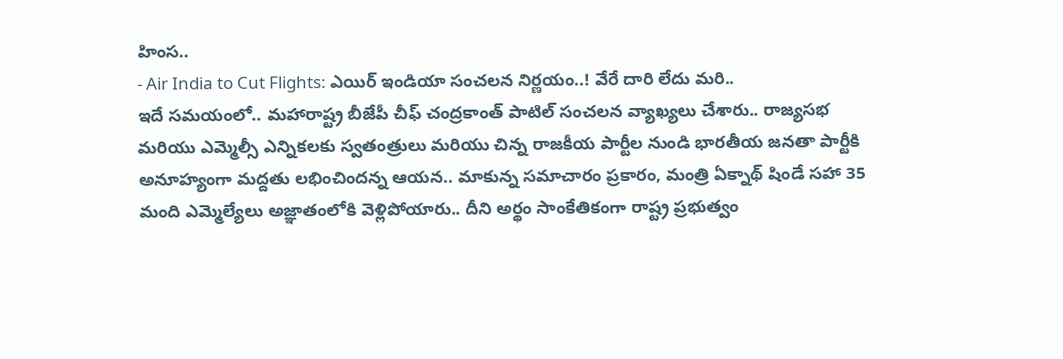హింస..
- Air India to Cut Flights: ఎయిర్ ఇండియా సంచలన నిర్ణయం..! వేరే దారి లేదు మరి..
ఇదే సమయంలో.. మహారాష్ట్ర బీజేపీ చీఫ్ చంద్రకాంత్ పాటిల్ సంచలన వ్యాఖ్యలు చేశారు.. రాజ్యసభ మరియు ఎమ్మెల్సీ ఎన్నికలకు స్వతంత్రులు మరియు చిన్న రాజకీయ పార్టీల నుండి భారతీయ జనతా పార్టీకి అనూహ్యంగా మద్దతు లభించిందన్న ఆయన.. మాకున్న సమాచారం ప్రకారం, మంత్రి ఏక్నాథ్ షిండే సహా 35 మంది ఎమ్మెల్యేలు అజ్ఞాతంలోకి వెళ్లిపోయారు.. దీని అర్థం సాంకేతికంగా రాష్ట్ర ప్రభుత్వం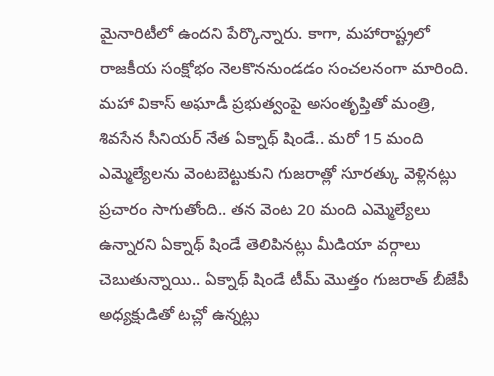మైనారిటీలో ఉందని పేర్కొన్నారు. కాగా, మహారాష్ట్రలో రాజకీయ సంక్షోభం నెలకొననుండడం సంచలనంగా మారింది. మహా వికాస్ అఘాడీ ప్రభుత్వంపై అసంతృప్తితో మంత్రి, శివసేన సీనియర్ నేత ఏక్నాథ్ షిండే.. మరో 15 మంది ఎమ్మెల్యేలను వెంటబెట్టుకుని గుజరాత్లో సూరత్కు వెళ్లినట్లు ప్రచారం సాగుతోంది.. తన వెంట 20 మంది ఎమ్మెల్యేలు ఉన్నారని ఏక్నాథ్ షిండే తెలిపినట్లు మీడియా వర్గాలు చెబుతున్నాయి.. ఏక్నాథ్ షిండే టీమ్ మొత్తం గుజరాత్ బీజేపీ అధ్యక్షుడితో టచ్లో ఉన్నట్లు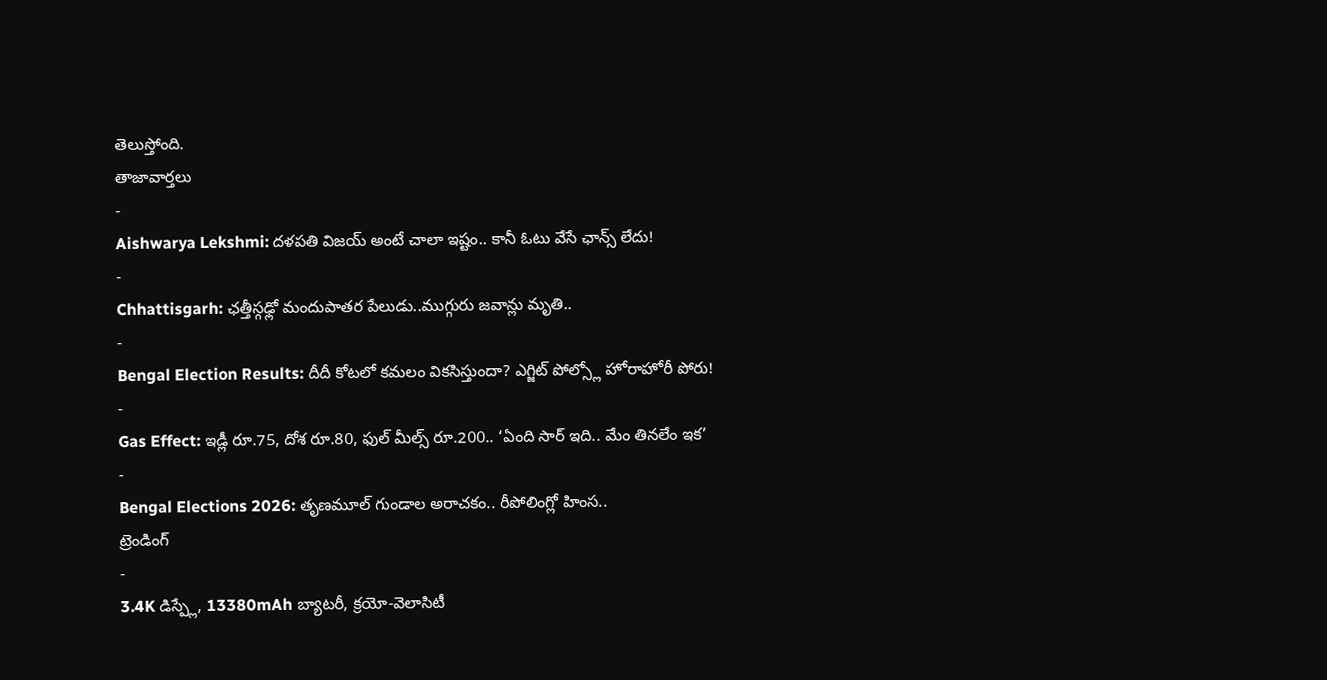తెలుస్తోంది.
తాజావార్తలు
-
Aishwarya Lekshmi: దళపతి విజయ్ అంటే చాలా ఇష్టం.. కానీ ఓటు వేసే ఛాన్స్ లేదు!
-
Chhattisgarh: ఛత్తీస్గఢ్లో మందుపాతర పేలుడు..ముగ్గురు జవాన్లు మృతి..
-
Bengal Election Results: దీదీ కోటలో కమలం వికసిస్తుందా? ఎగ్జిట్ పోల్స్లో హోరాహోరీ పోరు!
-
Gas Effect: ఇడ్లీ రూ.75, దోశ రూ.80, ఫుల్ మీల్స్ రూ.200.. ‘ఏంది సార్ ఇది.. మేం తినలేం ఇక’
-
Bengal Elections 2026: తృణమూల్ గుండాల అరాచకం.. రీపోలింగ్లో హింస..
ట్రెండింగ్
-
3.4K డిస్ప్లే, 13380mAh బ్యాటరీ, క్రయో-వెలాసిటీ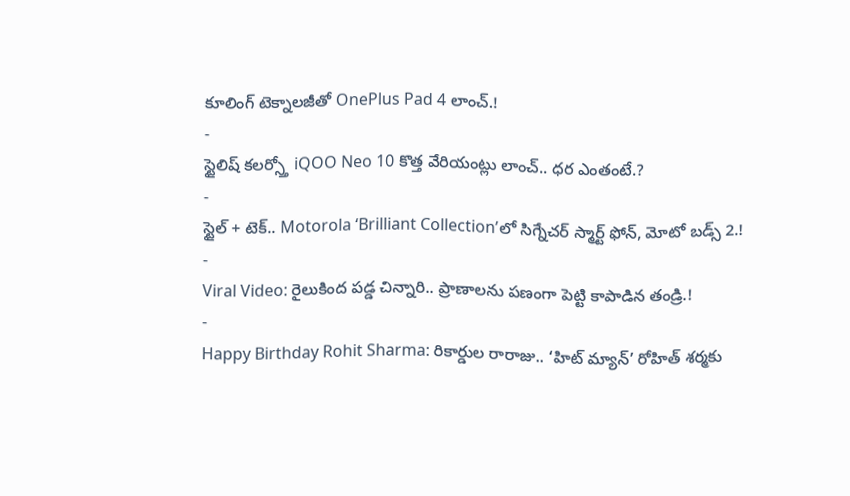కూలింగ్ టెక్నాలజీతో OnePlus Pad 4 లాంచ్.!
-
స్టైలిష్ కలర్స్తో iQOO Neo 10 కొత్త వేరియంట్లు లాంచ్.. ధర ఎంతంటే.?
-
స్టైల్ + టెక్.. Motorola ‘Brilliant Collection’లో సిగ్నేచర్ స్మార్ట్ ఫోన్, మోటో బడ్స్ 2.!
-
Viral Video: రైలుకింద పడ్డ చిన్నారి.. ప్రాణాలను పణంగా పెట్టి కాపాడిన తండ్రి.!
-
Happy Birthday Rohit Sharma: రికార్డుల రారాజు.. ‘హిట్ మ్యాన్’ రోహిత్ శర్మకు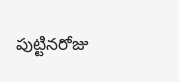పుట్టినరోజు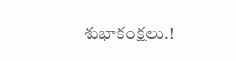శుభాకంక్షలు.!